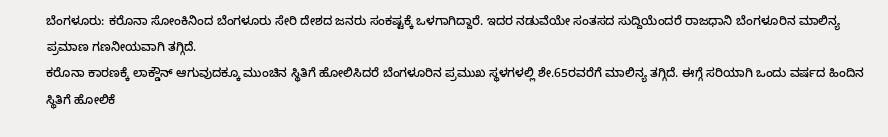ಬೆಂಗಳೂರು: ಕರೊನಾ ಸೋಂಕಿನಿಂದ ಬೆಂಗಳೂರು ಸೇರಿ ದೇಶದ ಜನರು ಸಂಕಷ್ಟಕ್ಕೆ ಒಳಗಾಗಿದ್ದಾರೆ. ಇದರ ನಡುವೆಯೇ ಸಂತಸದ ಸುದ್ದಿಯೆಂದರೆ ರಾಜಧಾನಿ ಬೆಂಗಳೂರಿನ ಮಾಲಿನ್ಯ ಪ್ರಮಾಣ ಗಣನೀಯವಾಗಿ ತಗ್ಗಿದೆ.
ಕರೊನಾ ಕಾರಣಕ್ಕೆ ಲಾಕ್ಡೌನ್ ಆಗುವುದಕ್ಕೂ ಮುಂಚಿನ ಸ್ಥಿತಿಗೆ ಹೋಲಿಸಿದರೆ ಬೆಂಗಳೂರಿನ ಪ್ರಮುಖ ಸ್ಥಳಗಳಲ್ಲಿ ಶೇ.65ರವರೆಗೆ ಮಾಲಿನ್ಯ ತಗ್ಗಿದೆ. ಈಗ್ಗೆ ಸರಿಯಾಗಿ ಒಂದು ವರ್ಷದ ಹಿಂದಿನ ಸ್ಥಿತಿಗೆ ಹೋಲಿಕೆ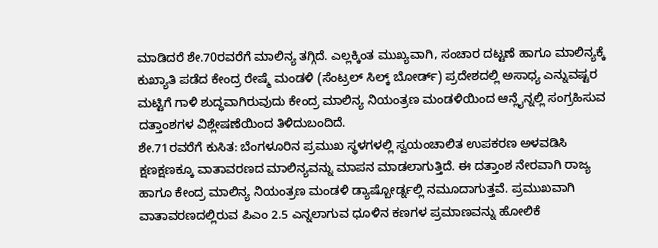ಮಾಡಿದರೆ ಶೇ.70ರವರೆಗೆ ಮಾಲಿನ್ಯ ತಗ್ಗಿದೆ. ಎಲ್ಲಕ್ಕಿಂತ ಮುಖ್ಯವಾಗಿ, ಸಂಚಾರ ದಟ್ಟಣೆ ಹಾಗೂ ಮಾಲಿನ್ಯಕ್ಕೆ ಕುಖ್ಯಾತಿ ಪಡೆದ ಕೇಂದ್ರ ರೇಷ್ಮೆ ಮಂಡಳಿ (ಸೆಂಟ್ರಲ್ ಸಿಲ್ಕ್ ಬೋರ್ಡ್) ಪ್ರದೇಶದಲ್ಲಿ ಅಸಾಧ್ಯ ಎನ್ನುವಷ್ಟರ ಮಟ್ಟಿಗೆ ಗಾಳಿ ಶುದ್ಧವಾಗಿರುವುದು ಕೇಂದ್ರ ಮಾಲಿನ್ಯ ನಿಯಂತ್ರಣ ಮಂಡಳಿಯಿಂದ ಆನ್ಲೈನ್ನಲ್ಲಿ ಸಂಗ್ರಹಿಸುವ ದತ್ತಾಂಶಗಳ ವಿಶ್ಲೇಷಣೆಯಿಂದ ತಿಳಿದುಬಂದಿದೆ.
ಶೇ.71ರವರೆಗೆ ಕುಸಿತ: ಬೆಂಗಳೂರಿನ ಪ್ರಮುಖ ಸ್ಥಳಗಳಲ್ಲಿ ಸ್ವಯಂಚಾಲಿತ ಉಪಕರಣ ಅಳವಡಿಸಿ ಕ್ಷಣಕ್ಷಣಕ್ಕೂ ವಾತಾವರಣದ ಮಾಲಿನ್ಯವನ್ನು ಮಾಪನ ಮಾಡಲಾಗುತ್ತಿದೆ. ಈ ದತ್ತಾಂಶ ನೇರವಾಗಿ ರಾಜ್ಯ ಹಾಗೂ ಕೇಂದ್ರ ಮಾಲಿನ್ಯ ನಿಯಂತ್ರಣ ಮಂಡಳಿ ಡ್ಯಾಷ್ಬೋರ್ಡ್ನಲ್ಲಿ ನಮೂದಾಗುತ್ತವೆ. ಪ್ರಮುಖವಾಗಿ ವಾತಾವರಣದಲ್ಲಿರುವ ಪಿಎಂ 2.5 ಎನ್ನಲಾಗುವ ಧೂಳಿನ ಕಣಗಳ ಪ್ರಮಾಣವನ್ನು ಹೋಲಿಕೆ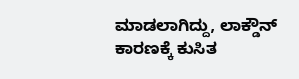ಮಾಡಲಾಗಿದ್ದು, ಲಾಕ್ಡೌನ್ ಕಾರಣಕ್ಕೆ ಕುಸಿತ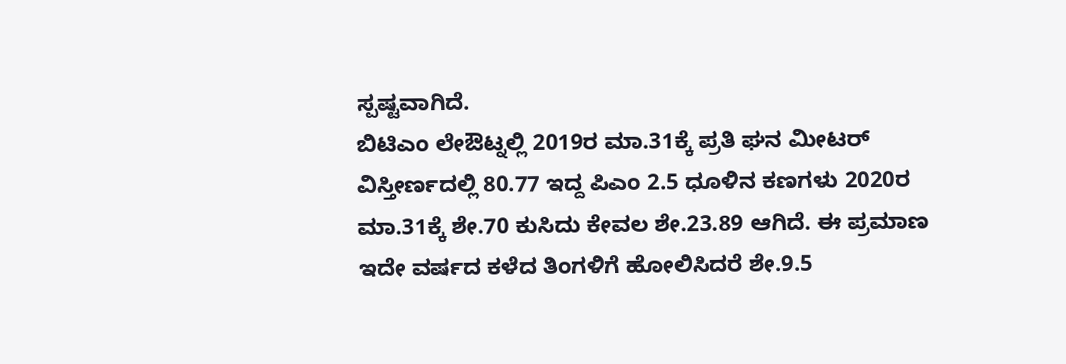ಸ್ಪಷ್ಟವಾಗಿದೆ.
ಬಿಟಿಎಂ ಲೇಔಟ್ನಲ್ಲಿ 2019ರ ಮಾ.31ಕ್ಕೆ ಪ್ರತಿ ಘನ ಮೀಟರ್ ವಿಸ್ತೀರ್ಣದಲ್ಲಿ 80.77 ಇದ್ದ ಪಿಎಂ 2.5 ಧೂಳಿನ ಕಣಗಳು 2020ರ ಮಾ.31ಕ್ಕೆ ಶೇ.70 ಕುಸಿದು ಕೇವಲ ಶೇ.23.89 ಆಗಿದೆ. ಈ ಪ್ರಮಾಣ ಇದೇ ವರ್ಷದ ಕಳೆದ ತಿಂಗಳಿಗೆ ಹೋಲಿಸಿದರೆ ಶೇ.9.5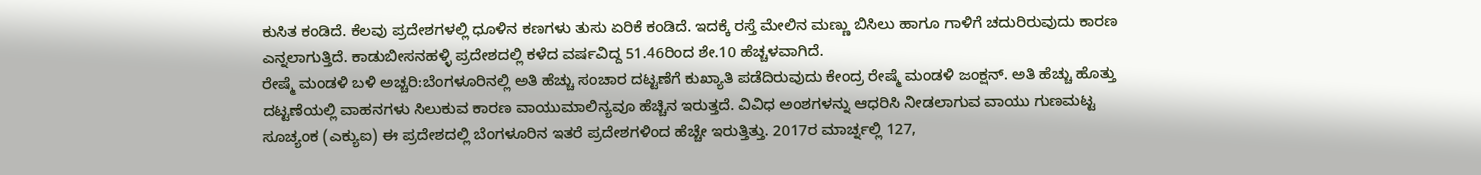ಕುಸಿತ ಕಂಡಿದೆ. ಕೆಲವು ಪ್ರದೇಶಗಳಲ್ಲಿ ಧೂಳಿನ ಕಣಗಳು ತುಸು ಏರಿಕೆ ಕಂಡಿದೆ. ಇದಕ್ಕೆ ರಸ್ತೆ ಮೇಲಿನ ಮಣ್ಣು ಬಿಸಿಲು ಹಾಗೂ ಗಾಳಿಗೆ ಚದುರಿರುವುದು ಕಾರಣ ಎನ್ನಲಾಗುತ್ತಿದೆ. ಕಾಡುಬೀಸನಹಳ್ಳಿ ಪ್ರದೇಶದಲ್ಲಿ ಕಳೆದ ವರ್ಷವಿದ್ದ 51.46ರಿಂದ ಶೇ.10 ಹೆಚ್ಚಳವಾಗಿದೆ.
ರೇಷ್ಮೆ ಮಂಡಳಿ ಬಳಿ ಅಚ್ಚರಿ:ಬೆಂಗಳೂರಿನಲ್ಲಿ ಅತಿ ಹೆಚ್ಚು ಸಂಚಾರ ದಟ್ಟಣೆಗೆ ಕುಖ್ಯಾತಿ ಪಡೆದಿರುವುದು ಕೇಂದ್ರ ರೇಷ್ಮೆ ಮಂಡಳಿ ಜಂಕ್ಷನ್. ಅತಿ ಹೆಚ್ಚು ಹೊತ್ತು ದಟ್ಟಣೆಯಲ್ಲಿ ವಾಹನಗಳು ಸಿಲುಕುವ ಕಾರಣ ವಾಯುಮಾಲಿನ್ಯವೂ ಹೆಚ್ಚಿನ ಇರುತ್ತದೆ. ವಿವಿಧ ಅಂಶಗಳನ್ನು ಆಧರಿಸಿ ನೀಡಲಾಗುವ ವಾಯು ಗುಣಮಟ್ಟ ಸೂಚ್ಯಂಕ (ಎಕ್ಯುಐ) ಈ ಪ್ರದೇಶದಲ್ಲಿ ಬೆಂಗಳೂರಿನ ಇತರೆ ಪ್ರದೇಶಗಳಿಂದ ಹೆಚ್ಚೇ ಇರುತ್ತಿತ್ತು. 2017ರ ಮಾರ್ಚ್ನಲ್ಲಿ 127,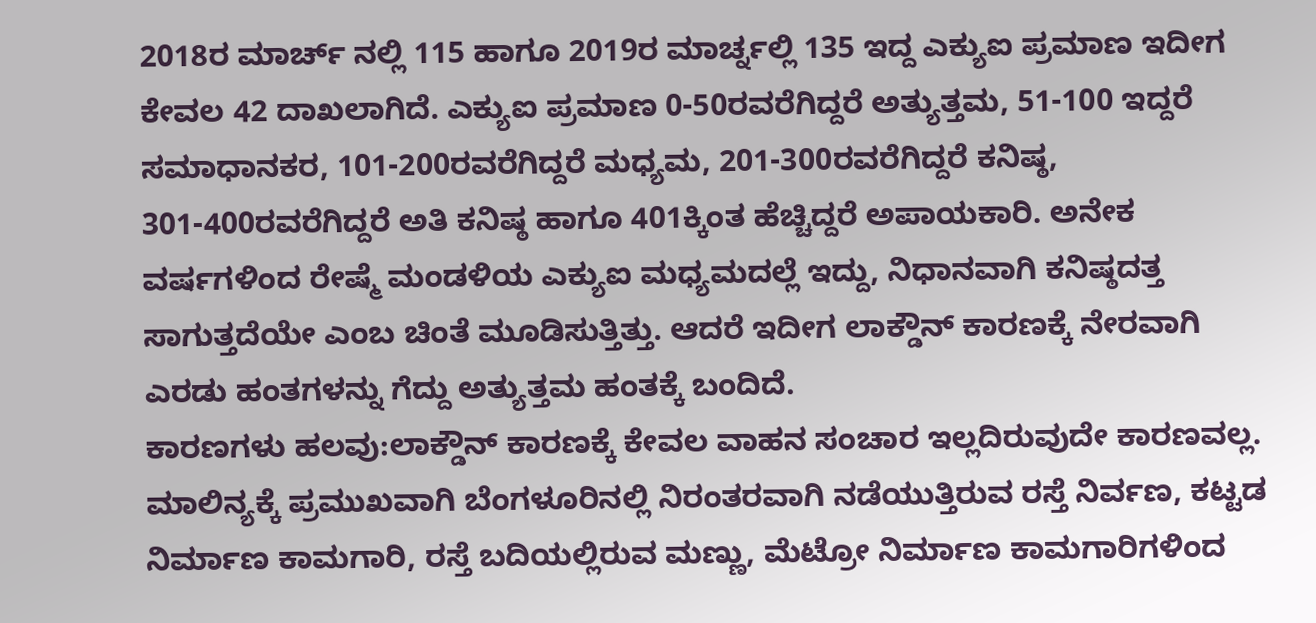2018ರ ಮಾರ್ಚ್ ನಲ್ಲಿ 115 ಹಾಗೂ 2019ರ ಮಾರ್ಚ್ನಲ್ಲಿ 135 ಇದ್ದ ಎಕ್ಯುಐ ಪ್ರಮಾಣ ಇದೀಗ ಕೇವಲ 42 ದಾಖಲಾಗಿದೆ. ಎಕ್ಯುಐ ಪ್ರಮಾಣ 0-50ರವರೆಗಿದ್ದರೆ ಅತ್ಯುತ್ತಮ, 51-100 ಇದ್ದರೆ ಸಮಾಧಾನಕರ, 101-200ರವರೆಗಿದ್ದರೆ ಮಧ್ಯಮ, 201-300ರವರೆಗಿದ್ದರೆ ಕನಿಷ್ಠ, 301-400ರವರೆಗಿದ್ದರೆ ಅತಿ ಕನಿಷ್ಠ ಹಾಗೂ 401ಕ್ಕಿಂತ ಹೆಚ್ಚಿದ್ದರೆ ಅಪಾಯಕಾರಿ. ಅನೇಕ ವರ್ಷಗಳಿಂದ ರೇಷ್ಮೆ ಮಂಡಳಿಯ ಎಕ್ಯುಐ ಮಧ್ಯಮದಲ್ಲೆ ಇದ್ದು, ನಿಧಾನವಾಗಿ ಕನಿಷ್ಠದತ್ತ ಸಾಗುತ್ತದೆಯೇ ಎಂಬ ಚಿಂತೆ ಮೂಡಿಸುತ್ತಿತ್ತು. ಆದರೆ ಇದೀಗ ಲಾಕ್ಡೌನ್ ಕಾರಣಕ್ಕೆ ನೇರವಾಗಿ ಎರಡು ಹಂತಗಳನ್ನು ಗೆದ್ದು ಅತ್ಯುತ್ತಮ ಹಂತಕ್ಕೆ ಬಂದಿದೆ.
ಕಾರಣಗಳು ಹಲವು:ಲಾಕ್ಡೌನ್ ಕಾರಣಕ್ಕೆ ಕೇವಲ ವಾಹನ ಸಂಚಾರ ಇಲ್ಲದಿರುವುದೇ ಕಾರಣವಲ್ಲ. ಮಾಲಿನ್ಯಕ್ಕೆ ಪ್ರಮುಖವಾಗಿ ಬೆಂಗಳೂರಿನಲ್ಲಿ ನಿರಂತರವಾಗಿ ನಡೆಯುತ್ತಿರುವ ರಸ್ತೆ ನಿರ್ವಣ, ಕಟ್ಟಡ ನಿರ್ಮಾಣ ಕಾಮಗಾರಿ, ರಸ್ತೆ ಬದಿಯಲ್ಲಿರುವ ಮಣ್ಣು, ಮೆಟ್ರೋ ನಿರ್ಮಾಣ ಕಾಮಗಾರಿಗಳಿಂದ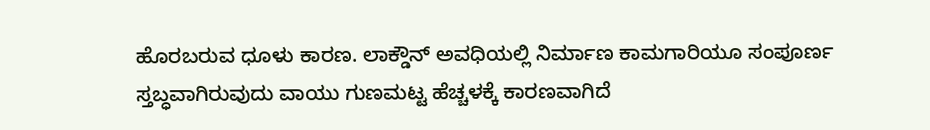ಹೊರಬರುವ ಧೂಳು ಕಾರಣ. ಲಾಕ್ಡೌನ್ ಅವಧಿಯಲ್ಲಿ ನಿರ್ಮಾಣ ಕಾಮಗಾರಿಯೂ ಸಂಪೂರ್ಣ ಸ್ತಬ್ಧವಾಗಿರುವುದು ವಾಯು ಗುಣಮಟ್ಟ ಹೆಚ್ಚಳಕ್ಕೆ ಕಾರಣವಾಗಿದೆ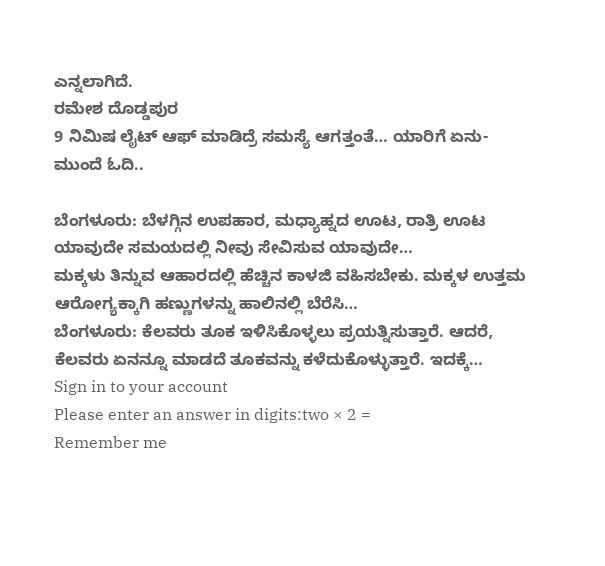ಎನ್ನಲಾಗಿದೆ.
ರಮೇಶ ದೊಡ್ಡಪುರ
9 ನಿಮಿಷ ಲೈಟ್ ಆಫ್ ಮಾಡಿದ್ರೆ ಸಮಸ್ಯೆ ಆಗತ್ತಂತೆ… ಯಾರಿಗೆ ಏನು- ಮುಂದೆ ಓದಿ..

ಬೆಂಗಳೂರು: ಬೆಳಗ್ಗಿನ ಉಪಹಾರ, ಮಧ್ಯಾಹ್ನದ ಊಟ, ರಾತ್ರಿ ಊಟ ಯಾವುದೇ ಸಮಯದಲ್ಲಿ ನೀವು ಸೇವಿಸುವ ಯಾವುದೇ…
ಮಕ್ಕಳು ತಿನ್ನುವ ಆಹಾರದಲ್ಲಿ ಹೆಚ್ಚಿನ ಕಾಳಜಿ ವಹಿಸಬೇಕು. ಮಕ್ಕಳ ಉತ್ತಮ ಆರೋಗ್ಯಕ್ಕಾಗಿ ಹಣ್ಣುಗಳನ್ನು ಹಾಲಿನಲ್ಲಿ ಬೆರೆಸಿ…
ಬೆಂಗಳೂರು: ಕೆಲವರು ತೂಕ ಇಳಿಸಿಕೊಳ್ಳಲು ಪ್ರಯತ್ನಿಸುತ್ತಾರೆ. ಆದರೆ, ಕೆಲವರು ಏನನ್ನೂ ಮಾಡದೆ ತೂಕವನ್ನು ಕಳೆದುಕೊಳ್ಳುತ್ತಾರೆ. ಇದಕ್ಕೆ…
Sign in to your account
Please enter an answer in digits:two × 2 =
Remember me